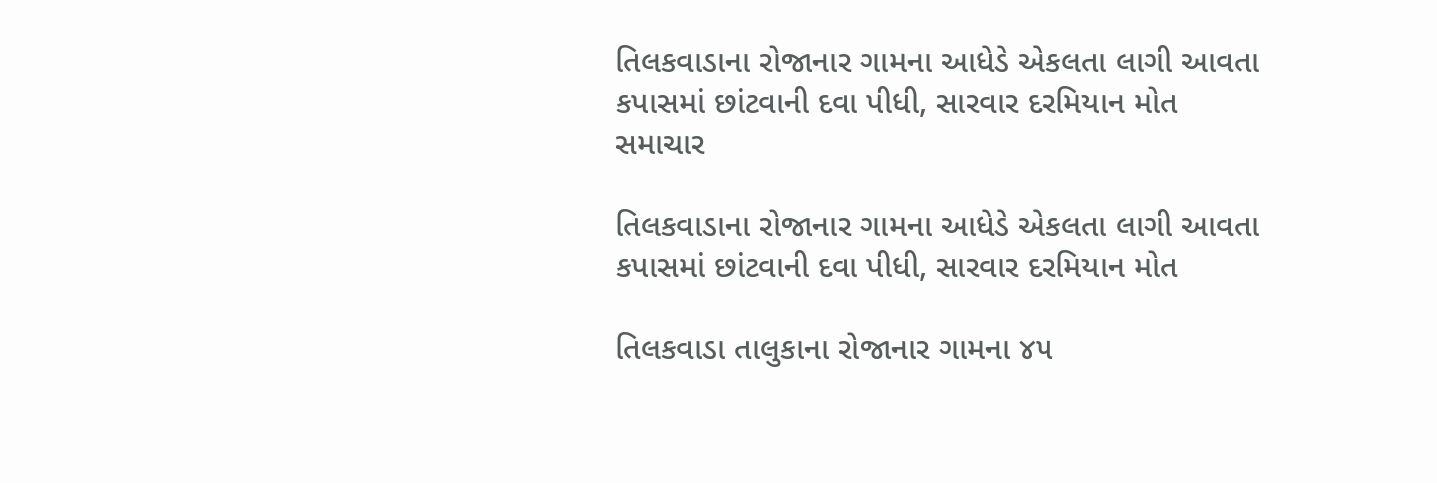તિલકવાડાના રોજાનાર ગામના આધેડે એકલતા લાગી આવતા કપાસમાં છાંટવાની દવા પીધી, સારવાર દરમિયાન મોત
સમાચાર

તિલકવાડાના રોજાનાર ગામના આધેડે એકલતા લાગી આવતા કપાસમાં છાંટવાની દવા પીધી, સારવાર દરમિયાન મોત

તિલકવાડા તાલુકાના રોજાનાર ગામના ૪૫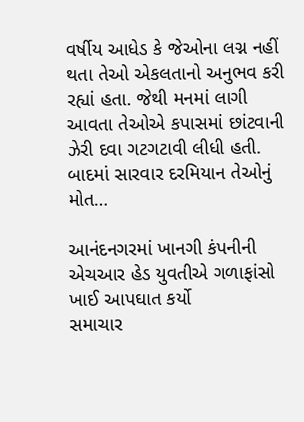વર્ષીય આધેડ કે જેઓના લગ્ન નહીં થતા તેઓ એકલતાનો અનુભવ કરી રહ્યાં હતા. જેથી મનમાં લાગી આવતા તેઓએ કપાસમાં છાંટવાની ઝેરી દવા ગટગટાવી લીધી હતી. બાદમાં સારવાર દરમિયાન તેઓનું મોત…

આનંદનગરમાં ખાનગી કંપનીની એચઆર હેડ યુવતીએ ગળાફાંસો ખાઈ આપઘાત કર્યો
સમાચાર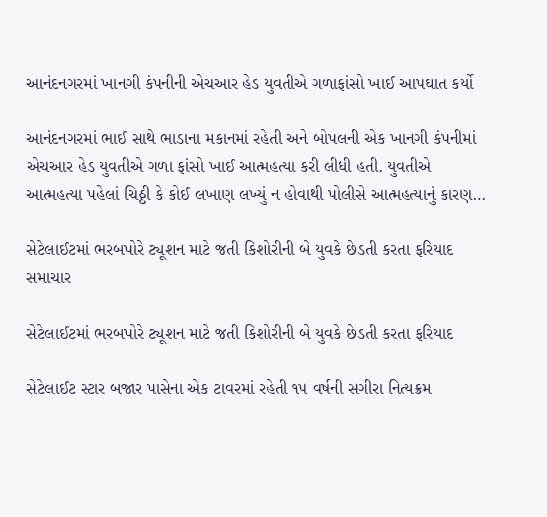આનંદનગરમાં ખાનગી કંપનીની એચઆર હેડ યુવતીએ ગળાફાંસો ખાઈ આપઘાત કર્યો

આનંદનગરમાં ભાઈ સાથે ભાડાના મકાનમાં રહેતી અને બોપલની એક ખાનગી કંપનીમાં એચઆર હેડ યુવતીએ ગળા ફાંસો ખાઈ આત્મહત્યા કરી લીધી હતી. યુવતીએ આત્મહત્યા પહેલાં ચિઠ્ઠી કે કોઈ લખાણ લખ્યું ન હોવાથી પોલીસે આત્મહત્યાનું કારણ…

સેટેલાઈટમાં ભરબપોરે ટ્યૂશન માટે જતી કિશોરીની બે યુવકે છેડતી કરતા ફરિયાદ
સમાચાર

સેટેલાઈટમાં ભરબપોરે ટ્યૂશન માટે જતી કિશોરીની બે યુવકે છેડતી કરતા ફરિયાદ

સેટેલાઈટ સ્ટાર બજાર પાસેના એક ટાવરમાં રહેતી ૧૫ વર્ષની સગીરા નિત્યક્રમ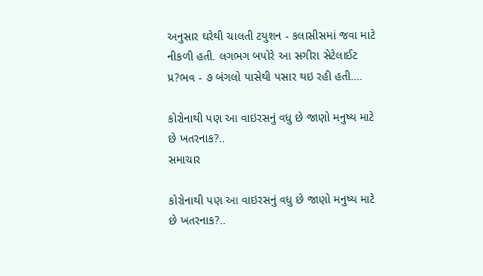અનુસાર ઘરેથી ચાલતી ટયુશન - કલાસીસમાં જવા માટે નીકળી હતી. લગભગ બપોરે આ સગીરા સેટેલાઈટ પ્ર?ભવ - ૭ બંગલો પાસેથી પસાર થઇ રહી હતી.…

કોરોનાથી પણ આ વાઇરસનું વધુ છે જાણો મનુષ્ય માટે છે ખતરનાક?..
સમાચાર

કોરોનાથી પણ આ વાઇરસનું વધુ છે જાણો મનુષ્ય માટે છે ખતરનાક?..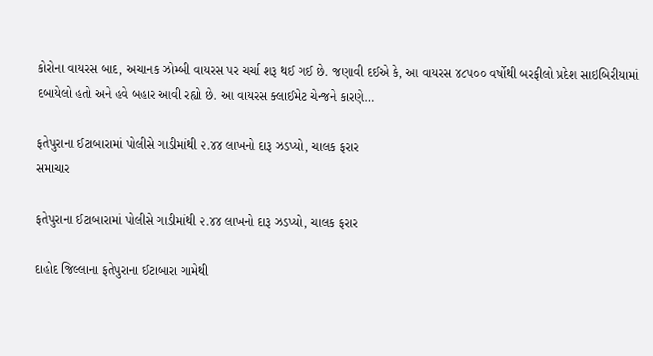કોરોના વાયરસ બાદ, અચાનક ઝોમ્બી વાયરસ પર ચર્ચા શરૂ થઈ ગઈ છે. જણાવી દઈએ કે, આ વાયરસ ૪૮૫૦૦ વર્ષોથી બરફીલો પ્રદેશ સાઇબિરીયામાં દબાયેલો હતો અને હવે બહાર આવી રહ્યો છે. આ વાયરસ ક્લાઈમેટ ચેન્જને કારણે…

ફતેપુરાના ઈટાબારામાં પોલીસે ગાડીમાંથી ૨.૪૪ લાખનો દારૂ ઝડપ્યો, ચાલક ફરાર
સમાચાર

ફતેપુરાના ઈટાબારામાં પોલીસે ગાડીમાંથી ૨.૪૪ લાખનો દારૂ ઝડપ્યો, ચાલક ફરાર

દાહોદ જિલ્લાના ફતેપુરાના ઈટાબારા ગામેથી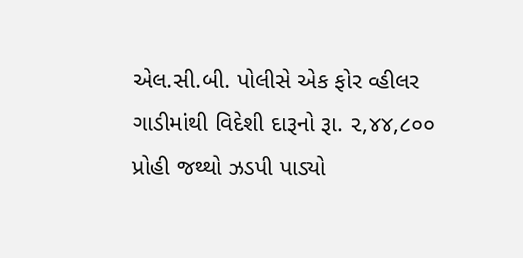એલ.સી.બી. પોલીસે એક ફોર વ્હીલર ગાડીમાંથી વિદેશી દારૂનો રૂા. ૨,૪૪,૮૦૦ પ્રોહી જથ્થો ઝડપી પાડ્યો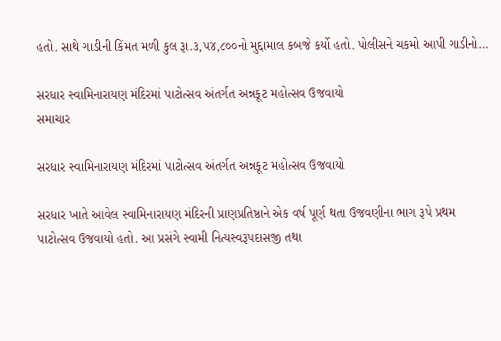હતો. સાથે ગાડીની કિંમત મળી કુલ રૂા.૩,૫૪,૮૦૦નો મુદ્દામાલ કબજે કર્યો હતો. પોલીસને ચકમો આપી ગાડીનો…

સરધાર સ્વામિનારાયણ મંદિરમાં પાટોત્સવ અંતર્ગત અન્નકૂટ મહોત્સવ ઉજવાયો
સમાચાર

સરધાર સ્વામિનારાયણ મંદિરમાં પાટોત્સવ અંતર્ગત અન્નકૂટ મહોત્સવ ઉજવાયો

સરધાર ખાતે આવેલ સ્વામિનારાયણ મંદિરની પ્રાણપ્રતિષ્ઠાને એક વર્ષ પૂર્ણ થતા ઉજવણીના ભાગ રૂપે પ્રથમ પાટોત્સવ ઉજવાયો હતો. આ પ્રસંગે સ્વામી નિત્યસ્વરૂપદાસજી તથા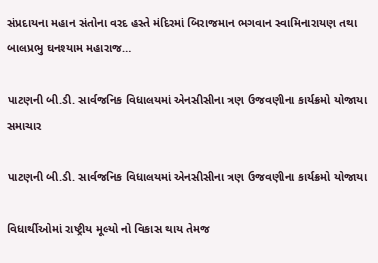સંપ્રદાયના મહાન સંતોના વરદ હસ્તે મંદિરમાં બિરાજમાન ભગવાન સ્વામિનારાયણ તથા બાલપ્રભુ ઘનશ્યામ મહારાજ…

પાટણની બી.ડી. સાર્વજનિક વિધાલયમાં એનસીસીના ત્રણ ઉજવણીના કાર્યક્રમો યોજાયા
સમાચાર

પાટણની બી.ડી. સાર્વજનિક વિધાલયમાં એનસીસીના ત્રણ ઉજવણીના કાર્યક્રમો યોજાયા

વિધાર્થીઓમાં રાષ્ટ્રીય મૂલ્યો નો વિકાસ થાય તેમજ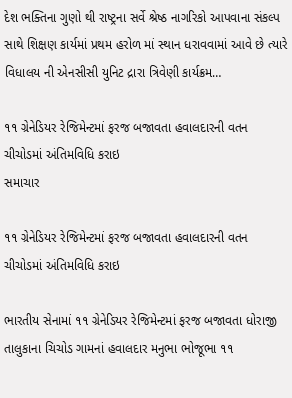દેશ ભક્તિના ગુણો થી રાષ્ટ્રના સર્વે શ્રેષ્ઠ નાગરિકો આપવાના સંકલ્પ સાથે શિક્ષણ કાર્યમાં પ્રથમ હરોળ માં સ્થાન ધરાવવામાં આવે છે ત્યારે વિધાલય ની એનસીસી યુનિટ દ્રારા ત્રિવેણી કાર્યક્રમ…

૧૧ ગ્રેનેડિયર રેજિમેન્ટમાં ફરજ બજાવતા હવાલદારની વતન ચીચોડમાં અંતિમવિધિ કરાઇ
સમાચાર

૧૧ ગ્રેનેડિયર રેજિમેન્ટમાં ફરજ બજાવતા હવાલદારની વતન ચીચોડમાં અંતિમવિધિ કરાઇ

ભારતીય સેનામાં ૧૧ ગ્રેનેડિયર રેજિમેન્ટમાં ફરજ બજાવતા ધોરાજી તાલુકાના ચિચોડ ગામનાં હવાલદાર મનુભા ભોજૂભા ૧૧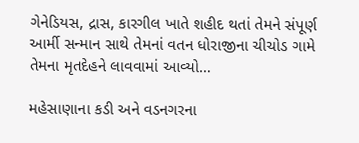ગેનેડિયસ, દ્રાસ, કારગીલ ખાતે શહીદ થતાં તેમને સંપૂર્ણ આર્મી સન્માન સાથે તેમનાં વતન ધોરાજીના ચીચોડ ગામે તેમના મૃતદેહને લાવવામાં આવ્યો…

મહેસાણાના કડી અને વડનગરના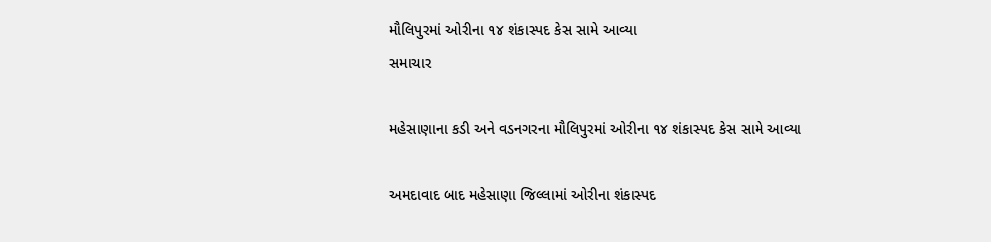મૌલિપુરમાં ઓરીના ૧૪ શંકાસ્પદ કેસ સામે આવ્યા
સમાચાર

મહેસાણાના કડી અને વડનગરના મૌલિપુરમાં ઓરીના ૧૪ શંકાસ્પદ કેસ સામે આવ્યા

અમદાવાદ બાદ મહેસાણા જિલ્લામાં ઓરીના શંકાસ્પદ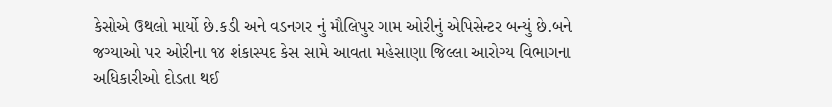કેસોએ ઉથલો માર્યો છે.કડી અને વડનગર નું મૌલિપુર ગામ ઓરીનું એપિસેન્ટર બન્યું છે.બને જગ્યાઓ પર ઓરીના ૧૪ શંકાસ્પદ કેસ સામે આવતા મહેસાણા જિલ્લા આરોગ્ય વિભાગના અધિકારીઓ દોડતા થઈ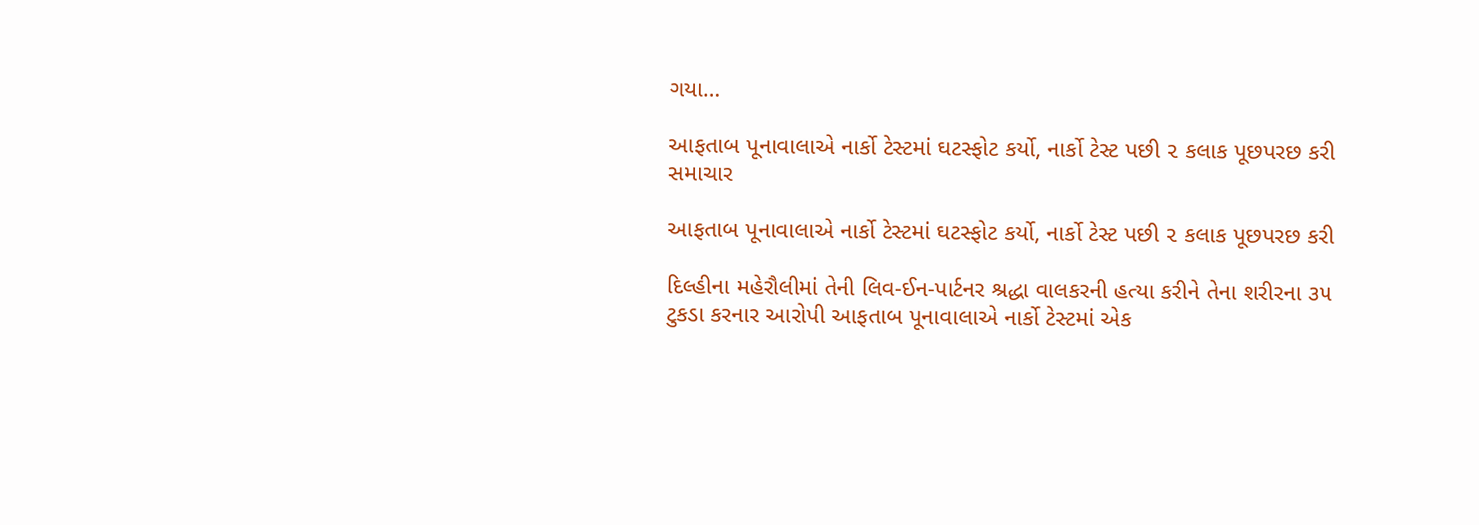ગયા…

આફતાબ પૂનાવાલાએ નાર્કો ટેસ્ટમાં ઘટસ્ફોટ કર્યો, નાર્કો ટેસ્ટ પછી ૨ કલાક પૂછપરછ કરી
સમાચાર

આફતાબ પૂનાવાલાએ નાર્કો ટેસ્ટમાં ઘટસ્ફોટ કર્યો, નાર્કો ટેસ્ટ પછી ૨ કલાક પૂછપરછ કરી

દિલ્હીના મહેરૌલીમાં તેની લિવ-ઈન-પાર્ટનર શ્રદ્ધા વાલકરની હત્યા કરીને તેના શરીરના ૩૫ ટુકડા કરનાર આરોપી આફતાબ પૂનાવાલાએ નાર્કો ટેસ્ટમાં એક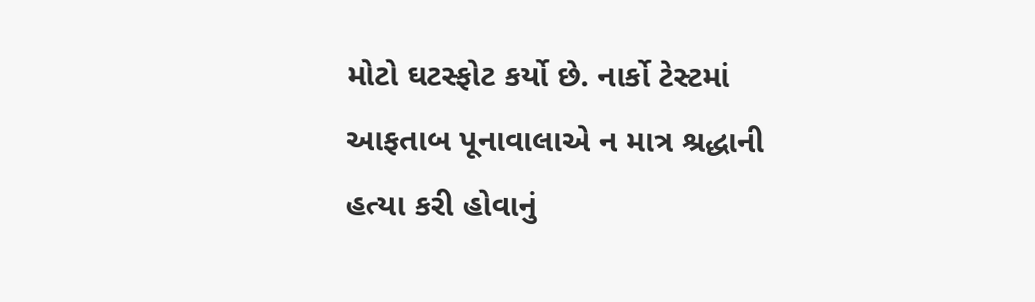મોટો ઘટસ્ફોટ કર્યો છે. નાર્કો ટેસ્ટમાં આફતાબ પૂનાવાલાએ ન માત્ર શ્રદ્ધાની હત્યા કરી હોવાનું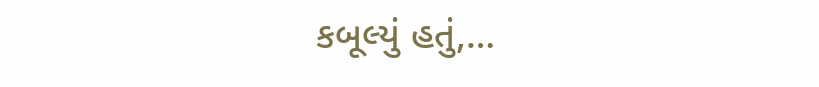કબૂલ્યું હતું,…